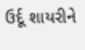ઉર્દૂ શાયરીને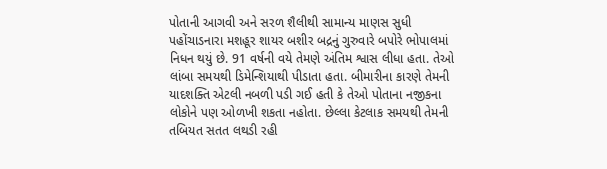પોતાની આગવી અને સરળ શૈલીથી સામાન્ય માણસ સુધી પહોંચાડનારા મશહૂર શાયર બશીર બદ્રનું ગુરુવારે બપોરે ભોપાલમાં નિધન થયું છે. 91 વર્ષની વયે તેમણે અંતિમ શ્વાસ લીધા હતા. તેઓ લાંબા સમયથી ડિમેન્શિયાથી પીડાતા હતા. બીમારીના કારણે તેમની યાદશક્તિ એટલી નબળી પડી ગઈ હતી કે તેઓ પોતાના નજીકના લોકોને પણ ઓળખી શકતા નહોતા. છેલ્લા કેટલાક સમયથી તેમની તબિયત સતત લથડી રહી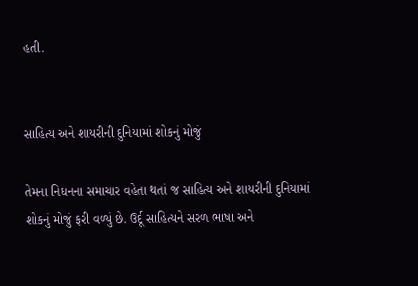હતી.


સાહિત્ય અને શાયરીની દુનિયામાં શોકનું મોજું

તેમના નિધનના સમાચાર વહેતા થતાં જ સાહિત્ય અને શાયરીની દુનિયામાં શોકનું મોજું ફરી વળ્યું છે. ઉર્દૂ સાહિત્યને સરળ ભાષા અને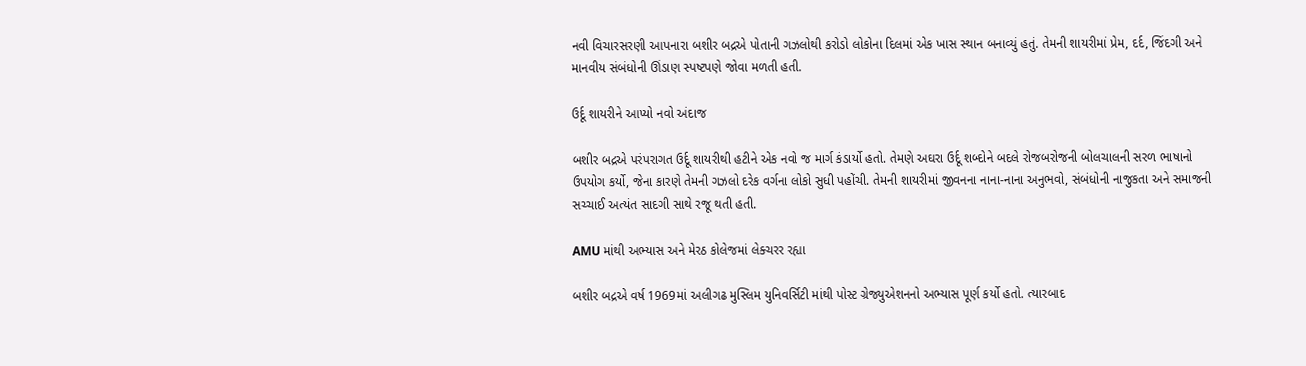નવી વિચારસરણી આપનારા બશીર બદ્રએ પોતાની ગઝલોથી કરોડો લોકોના દિલમાં એક ખાસ સ્થાન બનાવ્યું હતું. તેમની શાયરીમાં પ્રેમ, દર્દ, જિંદગી અને માનવીય સંબંધોની ઊંડાણ સ્પષ્ટપણે જોવા મળતી હતી.

ઉર્દૂ શાયરીને આપ્યો નવો અંદાજ

બશીર બદ્રએ પરંપરાગત ઉર્દૂ શાયરીથી હટીને એક નવો જ માર્ગ કંડાર્યો હતો. તેમણે અઘરા ઉર્દૂ શબ્દોને બદલે રોજબરોજની બોલચાલની સરળ ભાષાનો ઉપયોગ કર્યો, જેના કારણે તેમની ગઝલો દરેક વર્ગના લોકો સુધી પહોંચી. તેમની શાયરીમાં જીવનના નાના-નાના અનુભવો, સંબંધોની નાજુકતા અને સમાજની સચ્ચાઈ અત્યંત સાદગી સાથે રજૂ થતી હતી.

AMU માંથી અભ્યાસ અને મેરઠ કોલેજમાં લેક્ચરર રહ્યા

બશીર બદ્રએ વર્ષ 1969માં અલીગઢ મુસ્લિમ યુનિવર્સિટી માંથી પોસ્ટ ગ્રેજ્યુએશનનો અભ્યાસ પૂર્ણ કર્યો હતો. ત્યારબાદ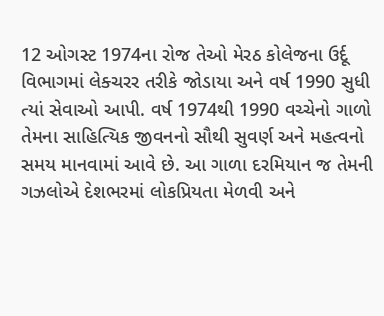12 ઓગસ્ટ 1974ના રોજ તેઓ મેરઠ કોલેજના ઉર્દૂ વિભાગમાં લેક્ચરર તરીકે જોડાયા અને વર્ષ 1990 સુધી ત્યાં સેવાઓ આપી. વર્ષ 1974થી 1990 વચ્ચેનો ગાળો તેમના સાહિત્યિક જીવનનો સૌથી સુવર્ણ અને મહત્વનો સમય માનવામાં આવે છે. આ ગાળા દરમિયાન જ તેમની ગઝલોએ દેશભરમાં લોકપ્રિયતા મેળવી અને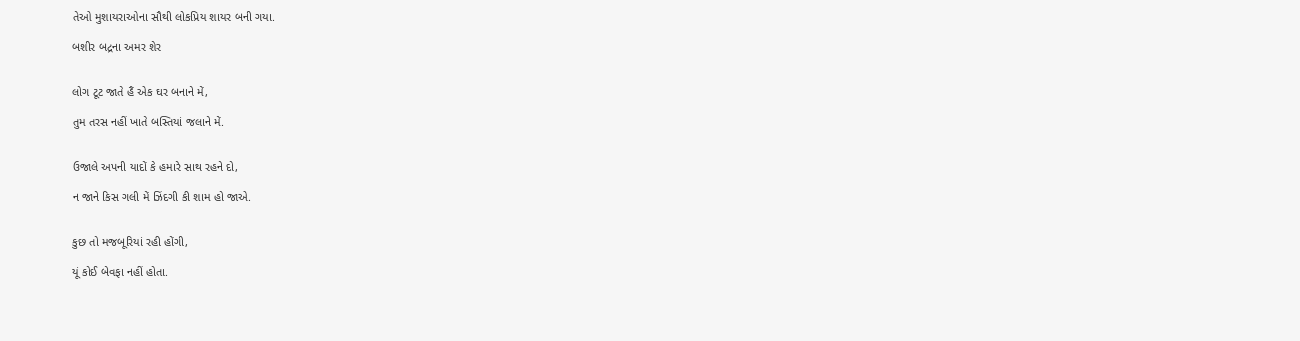તેઓ મુશાયરાઓના સૌથી લોકપ્રિય શાયર બની ગયા.

બશીર બદ્રના અમર શેર


લોગ ટૂટ જાતે હૈં એક ઘર બનાને મેં,

તુમ તરસ નહીં ખાતે બસ્તિયાં જલાને મેં.


ઉજાલે અપની યાદોં કે હમારે સાથ રહને દો,

ન જાને કિસ ગલી મેં ઝિંદગી કી શામ હો જાએ.


કુછ તો મજબૂરિયાં રહી હોંગી,

યૂં કોઈ બેવફા નહીં હોતા.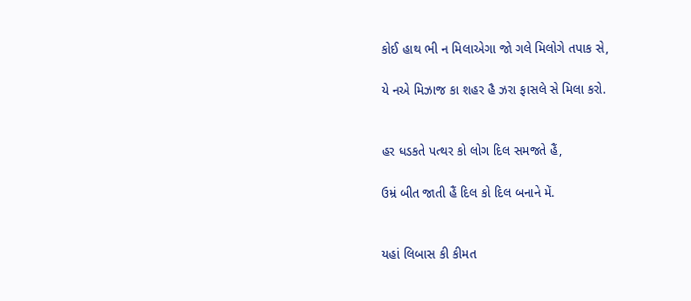કોઈ હાથ ભી ન મિલાએગા જો ગલે મિલોગે તપાક સે,

યે નએ મિઝાજ કા શહર હૈ ઝરા ફાસલે સે મિલા કરો.


હર ધડકતે પત્થર કો લોગ દિલ સમજતે હૈં,

ઉમ્રં બીત જાતી હૈં દિલ કો દિલ બનાને મેં.


યહાં લિબાસ કી કીમત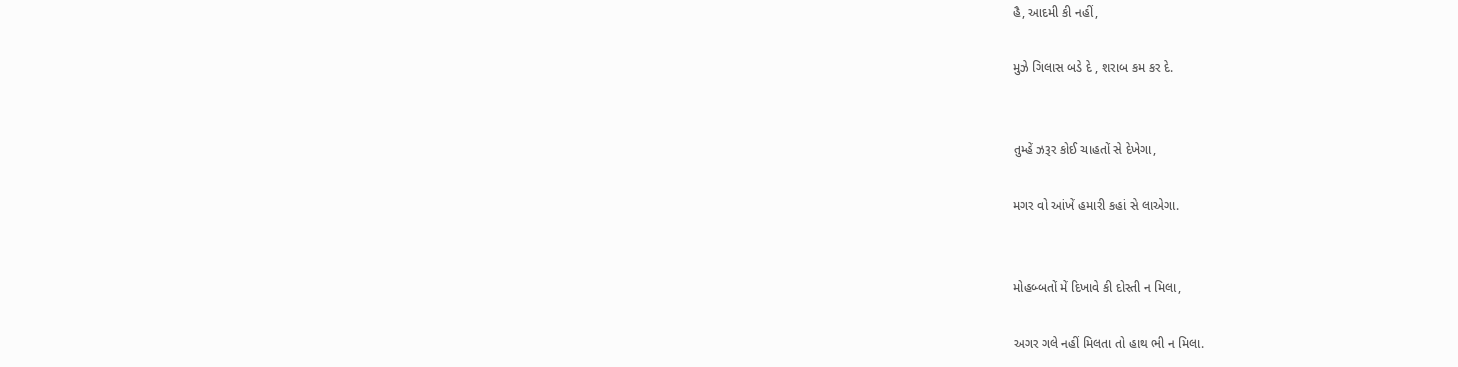હૈ, આદમી કી નહીં,

મુઝે ગિલાસ બડે દે , શરાબ કમ કર દે.


તુમ્હેં ઝરૂર કોઈ ચાહતોં સે દેખેગા,

મગર વો આંખેં હમારી કહાં સે લાએગા.


મોહબ્બતોં મેં દિખાવે કી દોસ્તી ન મિલા,

અગર ગલે નહીં મિલતા તો હાથ ભી ન મિલા.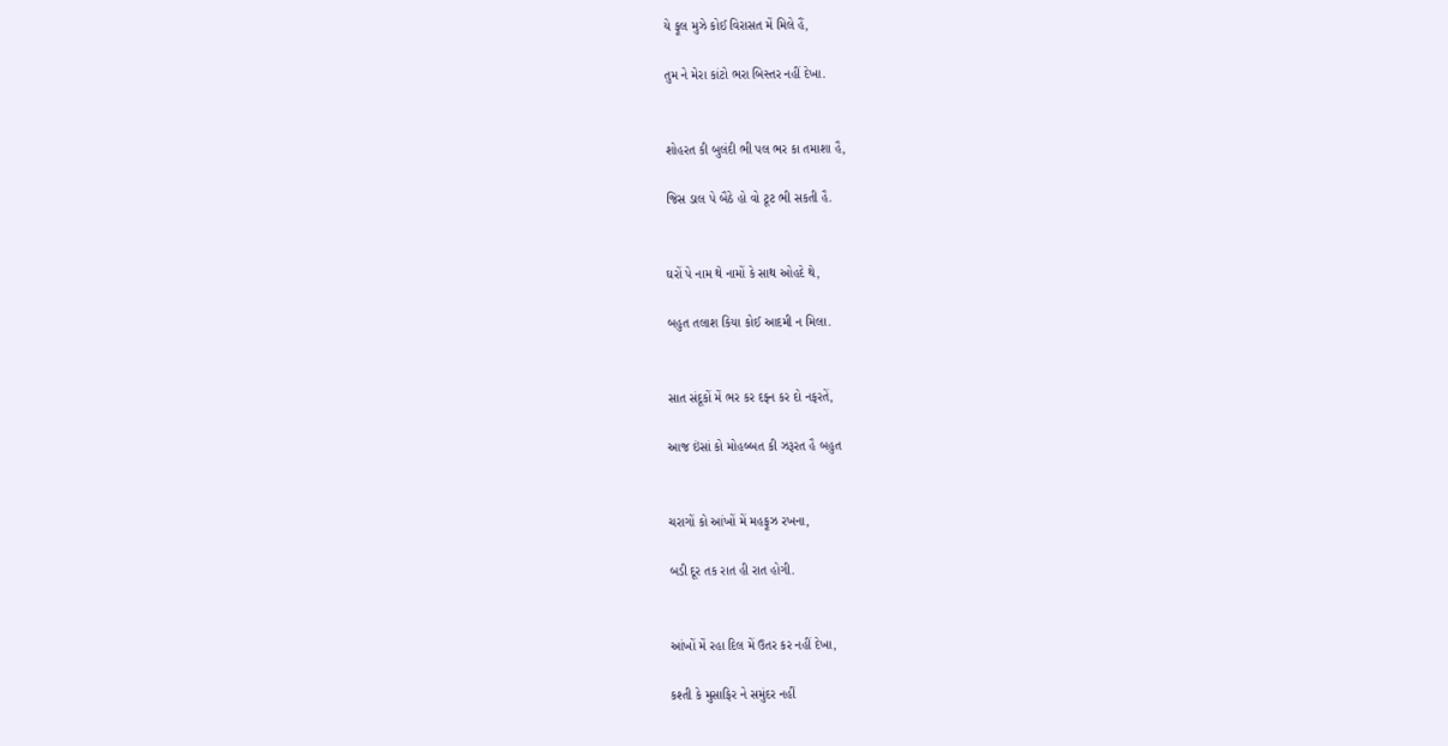યે ફૂલ મુઝે કોઈ વિરાસત મેં મિલે હૈં,

તુમ ને મેરા કાંટો ભરા બિસ્તર નહીં દેખા.


શોહરત કી બુલંદી ભી પલ ભર કા તમાશા હૈ,

જિસ ડાલ પે બૈઠે હો વો ટૂટ ભી સકતી હૈ.


ઘરોં પે નામ થે નામોં કે સાથ ઓહદે થે,

બહુત તલાશ કિયા કોઈ આદમી ન મિલા.


સાત સંદૂકોં મેં ભર કર દફ્ન કર દો નફરતેં,

આજ ઇંસાં કો મોહબ્બત કી ઝરૂરત હૈ બહુત


ચરાગોં કો આંખોં મેં મહફૂઝ રખના,

બડી દૂર તક રાત હી રાત હોગી.


આંખોં મેં રહા દિલ મેં ઉતર કર નહીં દેખા,

કશ્તી કે મુસાફિર ને સમુંદર નહીં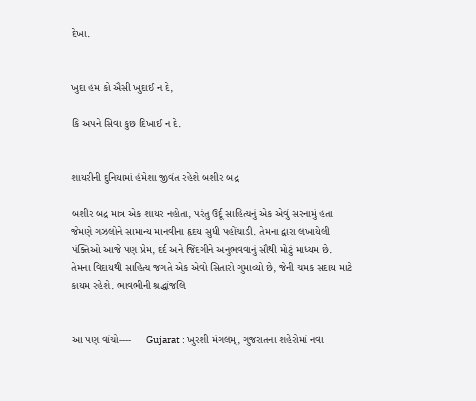દેખા.


ખુદા હમ કો ઐસી ખુદાઈ ન દે,

કિ અપને સિવા કુછ દિખાઈ ન દે.


શાયરીની દુનિયામાં હંમેશા જીવંત રહેશે બશીર બદ્ર

બશીર બદ્ર માત્ર એક શાયર નહોતા, પરંતુ ઉર્દૂ સાહિત્યનું એક એવું સરનામું હતા જેમણે ગઝલોને સામાન્ય માનવીના હૃદય સુધી પહોંચાડી. તેમના દ્વારા લખાયેલી પંક્તિઓ આજે પણ પ્રેમ, દર્દ અને જિંદગીને અનુભવવાનું સૌથી મોટું માધ્યમ છે. તેમના વિદાયથી સાહિત્ય જગતે એક એવો સિતારો ગુમાવ્યો છે, જેની ચમક સદાય માટે કાયમ રહેશે. ભાવભીની શ્રદ્ધાંજલિ


આ પણ વાંચો----     Gujarat : ખુરશી મંગલમ્, ગુજરાતના શહેરોમાં નવા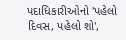પદાધિકારીઓનો 'પહેલો દિવસ, પહેલો શો',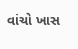વાંચો ખાસ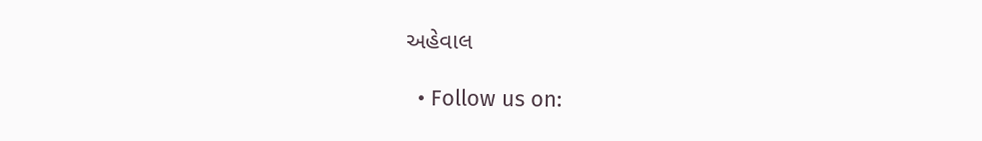અહેવાલ

  • Follow us on: